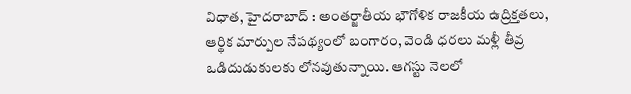విధాత, హైదరాబాద్ : అంతర్జాతీయ భౌగోళిక రాజకీయ ఉద్రిక్తతలు, ఆర్థిక మార్పుల నేపథ్యంలో బంగారం, వెండి ధరలు మళ్లీ తీవ్ర ఒడిదుడుకులకు లోనవుతున్నాయి. ఆగస్టు నెలలో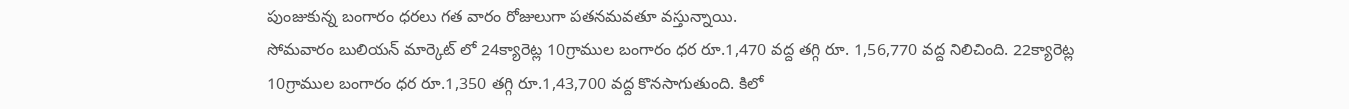పుంజుకున్న బంగారం ధరలు గత వారం రోజులుగా పతనమవతూ వస్తున్నాయి.
సోమవారం బులియన్ మార్కెట్ లో 24క్యారెట్ల 10గ్రాముల బంగారం ధర రూ.1,470 వద్ద తగ్గి రూ. 1,56,770 వద్ద నిలిచింది. 22క్యారెట్ల 10గ్రాముల బంగారం ధర రూ.1,350 తగ్గి రూ.1,43,700 వద్ద కొనసాగుతుంది. కిలో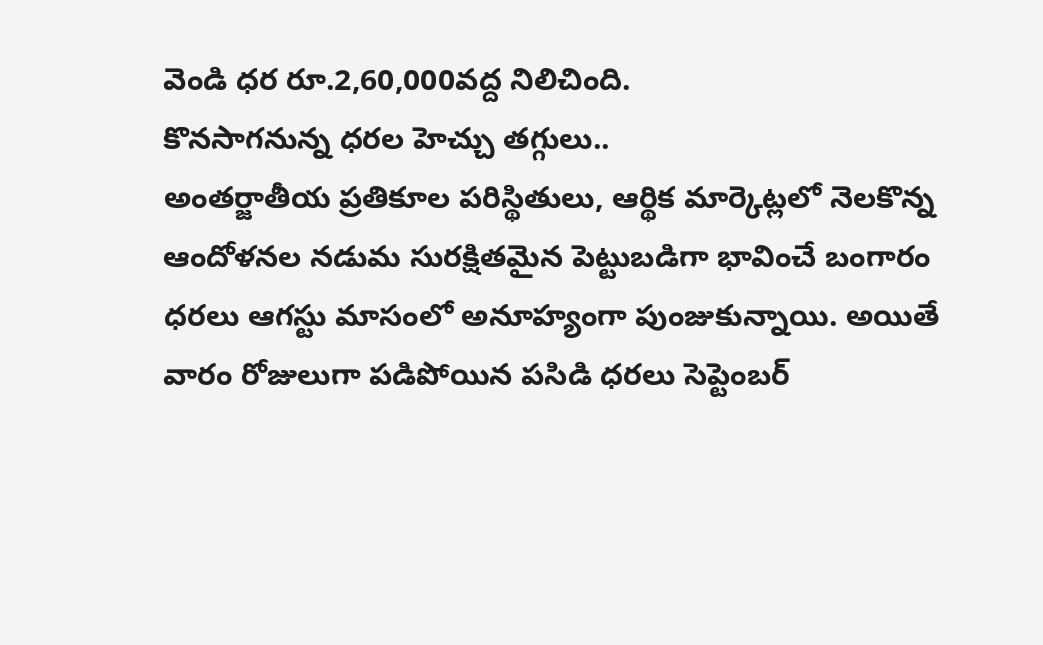వెండి ధర రూ.2,60,000వద్ద నిలిచింది.
కొనసాగనున్న ధరల హెచ్చు తగ్గులు..
అంతర్జాతీయ ప్రతికూల పరిస్థితులు, ఆర్థిక మార్కెట్లలో నెలకొన్న ఆందోళనల నడుమ సురక్షితమైన పెట్టుబడిగా భావించే బంగారం ధరలు ఆగస్టు మాసంలో అనూహ్యంగా పుంజుకున్నాయి. అయితే వారం రోజులుగా పడిపోయిన పసిడి ధరలు సెప్టెంబర్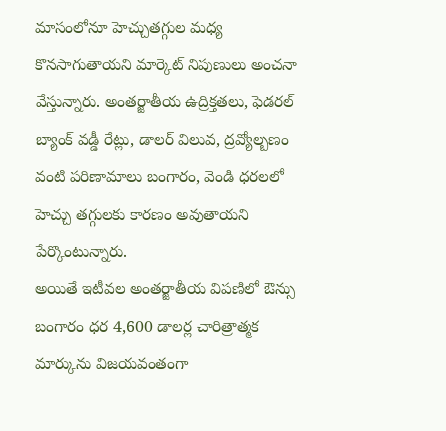మాసంలోనూ హెచ్చుతగ్గుల మధ్య కొనసాగుతాయని మార్కెట్ నిపుణులు అంచనా వేస్తున్నారు. అంతర్జాతీయ ఉద్రిక్తతలు, ఫెడరల్ బ్యాంక్ వడ్డీ రేట్లు, డాలర్ విలువ, ద్రవ్యోల్బణం వంటి పరిణామాలు బంగారం, వెండి ధరలలో హెచ్చు తగ్గులకు కారణం అవుతాయని పేర్కొంటున్నారు.
అయితే ఇటీవల అంతర్జాతీయ విపణిలో ఔన్సు బంగారం ధర 4,600 డాలర్ల చారిత్రాత్మక మార్కును విజయవంతంగా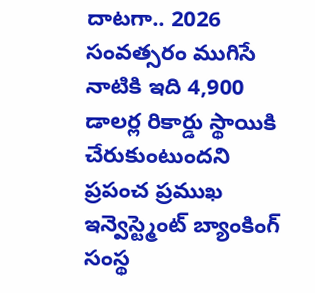దాటగా.. 2026 సంవత్సరం ముగిసే నాటికి ఇది 4,900 డాలర్ల రికార్డు స్థాయికి చేరుకుంటుందని ప్రపంచ ప్రముఖ ఇన్వెస్ట్మెంట్ బ్యాంకింగ్ సంస్థ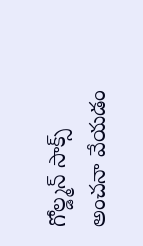గోల్డ్మన్ సాక్స్ అంచనా వేయడం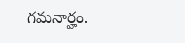గమనార్హం.